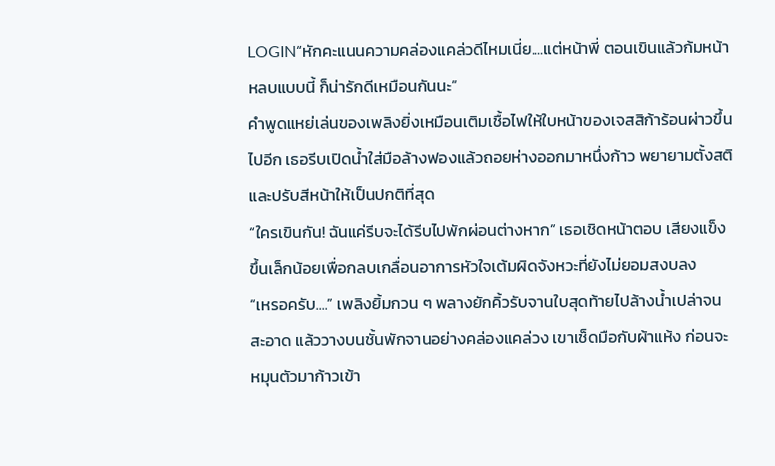LOGIN“หักคะแนนความคล่องแคล่วดีไหมเนี่ย....แต่หน้าพี่ ตอนเขินแล้วก้มหน้าหลบแบบนี้ ก็น่ารักดีเหมือนกันนะ”
คำพูดแหย่เล่นของเพลิงยิ่งเหมือนเติมเชื้อไฟให้ใบหน้าของเจสสิก้าร้อนผ่าวขึ้นไปอีก เธอรีบเปิดน้ำใส่มือล้างฟองแล้วถอยห่างออกมาหนึ่งก้าว พยายามตั้งสติและปรับสีหน้าให้เป็นปกติที่สุด
“ใครเขินกัน! ฉันแค่รีบจะได้รีบไปพักผ่อนต่างหาก” เธอเชิดหน้าตอบ เสียงแข็งขึ้นเล็กน้อยเพื่อกลบเกลื่อนอาการหัวใจเต้มผิดจังหวะที่ยังไม่ยอมสงบลง
“เหรอครับ....” เพลิงยิ้มกวน ๆ พลางยักคิ้วรับจานใบสุดท้ายไปล้างน้ำเปล่าจนสะอาด แล้ววางบนชั้นพักจานอย่างคล่องแคล่วง เขาเช็ดมือกับผ้าแห้ง ก่อนจะหมุนตัวมาก้าวเข้า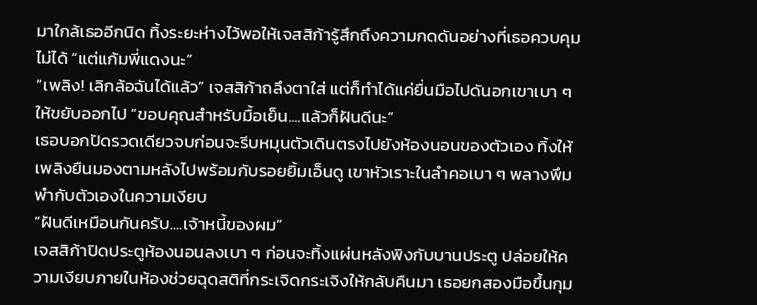มาใกล้เธออีกนิด ทิ้งระยะห่างไว้พอให้เจสสิก้ารู้สึกถึงความกดดันอย่างที่เธอควบคุมไม่ได้ “แต่แก้มพี่แดงนะ”
“เพลิง! เลิกล้อฉันได้แล้ว” เจสสิก้าถลึงตาใส่ แต่ก็ทำได้แค่ยื่นมือไปดันอกเขาเบา ๆ ให้ขยับออกไป “ขอบคุณสำหรับมื้อเย็น....แล้วก็ฝันดีนะ”
เธอบอกปัดรวดเดียวจบก่อนจะรีบหมุนตัวเดินตรงไปยังห้องนอนของตัวเอง ทิ้งให้เพลิงยืนมองตามหลังไปพร้อมกับรอยยิ้มเอ็นดู เขาหัวเราะในลำคอเบา ๆ พลางพึมพำกับตัวเองในความเงียบ
“ฝันดีเหมือนกันครับ....เจ้าหนี้ของผม”
เจสสิก้าปิดประตูห้องนอนลงเบา ๆ ก่อนจะทิ้งแผ่นหลังพิงกับบานประตู ปล่อยให้ความเงียบภายในห้องช่วยฉุดสติที่กระเจิดกระเจิงให้กลับคืนมา เธอยกสองมือขึ้นกุม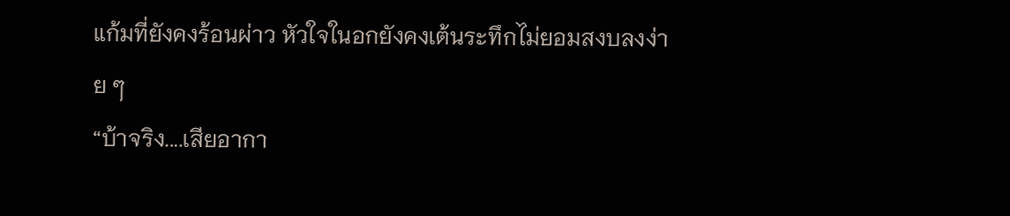แก้มที่ยังคงร้อนผ่าว หัวใจในอกยังคงเต้นระทึกไม่ยอมสงบลงง่าย ๆ
“บ้าจริง....เสียอากา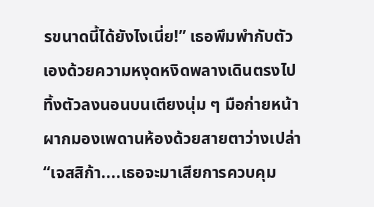รขนาดนี้ได้ยังไงเนี่ย!” เธอพึมพำกับตัวเองด้วยความหงุดหงิดพลางเดินตรงไปทิ้งตัวลงนอนบนเตียงนุ่ม ๆ มือก่ายหน้าผากมองเพดานห้องด้วยสายตาว่างเปล่า
“เจสสิก้า....เธอจะมาเสียการควบคุม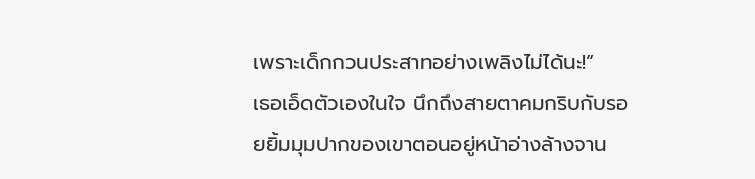เพราะเด็กกวนประสาทอย่างเพลิงไม่ได้นะ!”
เธอเอ็ดตัวเองในใจ นึกถึงสายตาคมกริบกับรอยยิ้มมุมปากของเขาตอนอยู่หน้าอ่างล้างจาน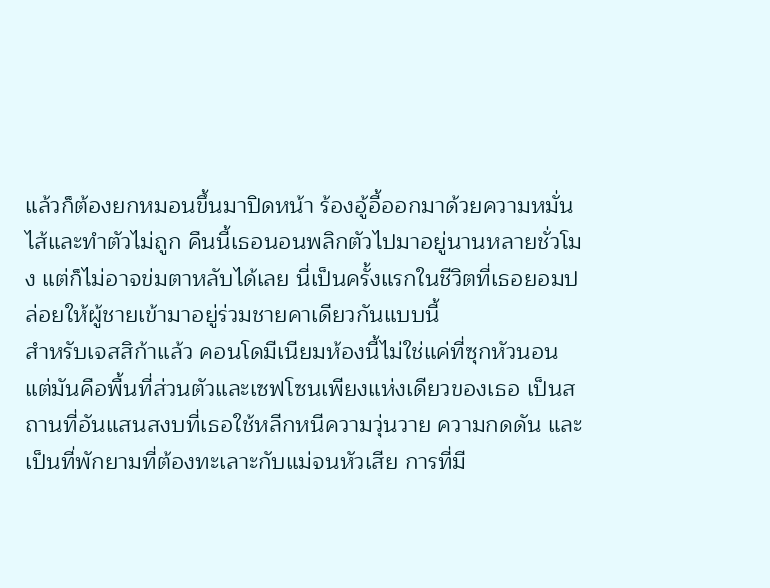แล้วก็ต้องยกหมอนขึ้นมาปิดหน้า ร้องอู้อี้ออกมาด้วยความหมั่นไส้และทำตัวไม่ถูก คืนนี้เธอนอนพลิกตัวไปมาอยู่นานหลายชั่วโมง แต่ก็ไม่อาจข่มตาหลับได้เลย นี่เป็นครั้งแรกในชีวิตที่เธอยอมปล่อยให้ผู้ชายเข้ามาอยู่ร่วมชายคาเดียวกันแบบนี้
สำหรับเจสสิก้าแล้ว คอนโดมีเนียมห้องนี้ไม่ใช่แค่ที่ซุกหัวนอน แต่มันคือพื้นที่ส่วนตัวและเซฟโซนเพียงแห่งเดียวของเธอ เป็นสถานที่อันแสนสงบที่เธอใช้หลีกหนีความวุ่นวาย ความกดดัน และเป็นที่พักยามที่ต้องทะเลาะกับแม่จนหัวเสีย การที่มี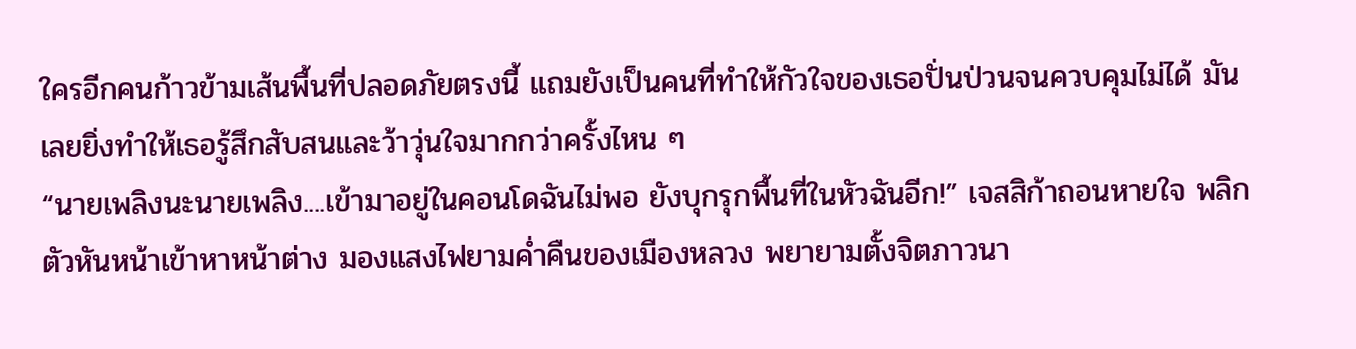ใครอีกคนก้าวข้ามเส้นพื้นที่ปลอดภัยตรงนี้ แถมยังเป็นคนที่ทำให้กัวใจของเธอปั่นป่วนจนควบคุมไม่ได้ มันเลยยิ่งทำให้เธอรู้สึกสับสนและว้าวุ่นใจมากกว่าครั้งไหน ๆ
“นายเพลิงนะนายเพลิง....เข้ามาอยู่ในคอนโดฉันไม่พอ ยังบุกรุกพื้นที่ในหัวฉันอีก!” เจสสิก้าถอนหายใจ พลิกตัวหันหน้าเข้าหาหน้าต่าง มองแสงไฟยามค่ำคืนของเมืองหลวง พยายามตั้งจิตภาวนา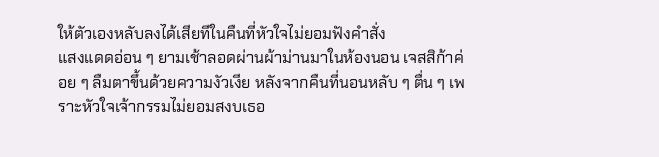ให้ตัวเองหลับลงได้เสียทีในคืนที่หัวใจไม่ยอมฟังคำสั่ง
แสงแดดอ่อน ๆ ยามเช้าลอดผ่านผ้าม่านมาในห้องนอน เจสสิก้าค่อย ๆ ลืมตาขึ้นด้วยความงัวเงีย หลังจากคืนที่นอนหลับ ๆ ตื่น ๆ เพราะหัวใจเจ้ากรรมไม่ยอมสงบเธอ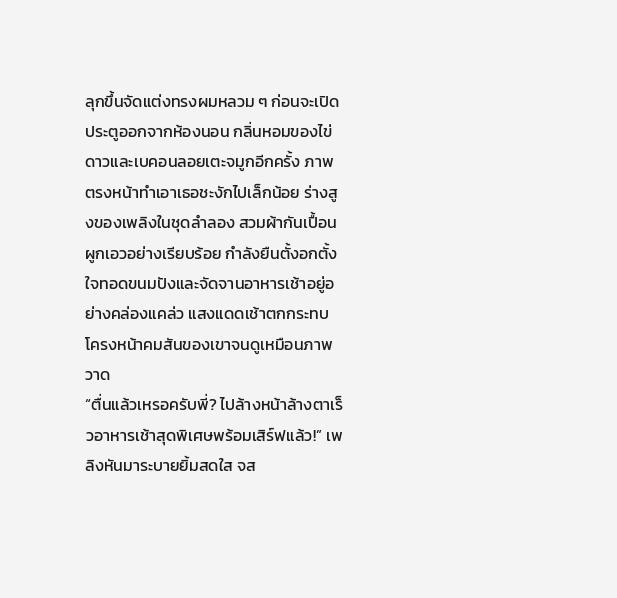ลุกขึ้นจัดแต่งทรงผมหลวม ๆ ก่อนจะเปิดประตูออกจากห้องนอน กลิ่นหอมของไข่ดาวและเบคอนลอยเตะจมูกอีกครั้ง ภาพตรงหน้าทำเอาเธอชะงักไปเล็กน้อย ร่างสูงของเพลิงในชุดลำลอง สวมผ้ากันเปื้อนผูกเอวอย่างเรียบร้อย กำลังยืนตั้งอกตั้งใจทอดขนมปังและจัดจานอาหารเช้าอยู่อย่างคล่องแคล่ว แสงแดดเช้าตกกระทบโครงหน้าคมสันของเขาจนดูเหมือนภาพวาด
“ตื่นแล้วเหรอครับพี่? ไปล้างหน้าล้างตาเร็วอาหารเช้าสุดพิเศษพร้อมเสิร์ฟแล้ว!” เพลิงหันมาระบายยิ้มสดใส จส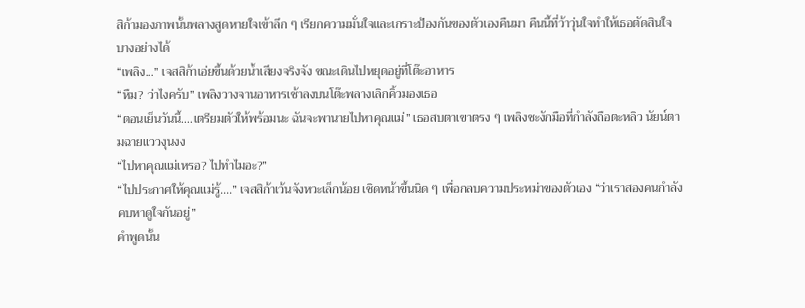สิก้ามองภาพนั้นพลางสูดหายใจเข้าลึก ๆ เรียกความมั่นใจและเกราะป้องกันของตัวเองคืนมา คืนนี้ที่ว้าวุ่นใจทำให้เธอตัดสินใจบางอย่างได้
“เพลิง...” เจสสิก้าเอ่ยขึ้นด้วยน้ำเสียงจริงจัง ขณะเดินไปหยุดอยู่ที่โต๊ะอาหาร
“หืม? ว่าไงครับ” เพลิงวางจานอาหารเช้าลงบนโต๊ะพลางเลิกคิ้วมองเธอ
“ตอนเย็นวันนี้....เตรียมตัวให้พร้อมนะ ฉันจะพานายไปหาคุณแม่” เธอสบตาเขาตรง ๆ เพลิงชะงักมือที่กำลังถือตะหลิว นัยน์ตามฉายแววงุนงง
“ไปหาคุณแม่เหรอ? ไปทำไมอะ?”
“ไปประกาศให้คุณแม่รู้....” เจสสิก้าเว้นจังหวะเล็กน้อย เชิดหน้าขึ้นนิด ๆ เพื่อกลบความประหม่าของตัวเอง “ว่าเราสองคนกำลังคบหาดูใจกันอยู่”
คำพูดนั้น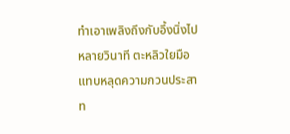ทำเอาเพลิงถึงกับอึ้งนิ่งไปหลายวินาที ตะหลิวใยมือแทบหลุดความกวนประสาท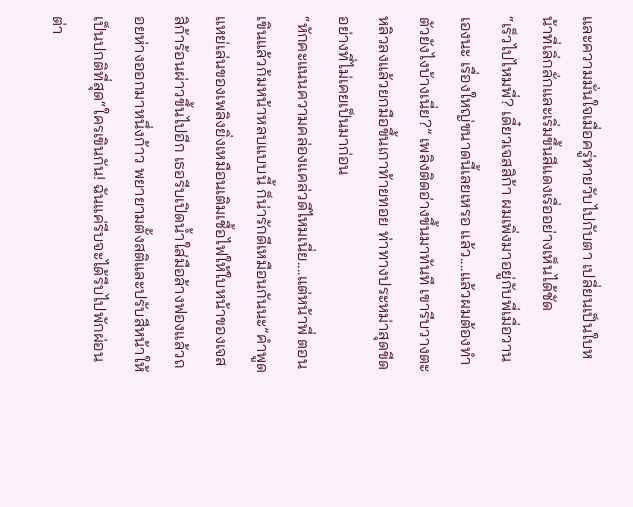และความมั่นใจเมื่อครู่หายวับไปกับตา เปลี่ยนเป็นใบหน้าที่เลิ่กลั่กและเริ่มขึ้นสีแดงเรื่ออย่างเห็นได้ชัด
“เร็วไปไหมพี่? เดี๋ยวเจสสิก้า ผมเพิ่งมาอยู่กับพี่เมื่อวานเองนะ เรื่องใหญ่ขนาดนี้เลยเหรอ แล้ว....แล้วผมต้องทำตัวยังไงบ้างเนี่ย?” เพลิงติดอ่างขึ้นมาทันที เขารีบวางตะหลิวลงแล้วยกมือขึ้นเกาท้ายทอย ท่าทางประหม่าสุดขีดอย่างที่ไม่เคยเป็นมาก่อน
“หักคะแนนความคล่องแคล่วดีไหมเนี่ย....แต่หน้าพี่ ตอนเขินแล้วก้มหน้าหลบแบบนี้ ก็น่ารักดีเหมือนกันนะ”คำพูดแหย่เล่นของเพลิงยิ่งเหมือนเติมเชื้อไฟให้ใบหน้าของเจสสิก้าร้อนผ่าวขึ้นไปอีก เธอรีบเปิดน้ำใส่มือล้างฟองแล้วถอยห่างออกมาหนึ่งก้าว พยายามตั้งสติและปรับสีหน้าให้เป็นปกติที่สุด“ใครเขินกัน! ฉันแค่รีบจะได้รีบไปพักผ่อนต่า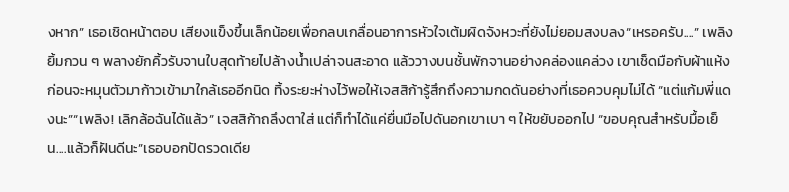งหาก” เธอเชิดหน้าตอบ เสียงแข็งขึ้นเล็กน้อยเพื่อกลบเกลื่อนอาการหัวใจเต้มผิดจังหวะที่ยังไม่ยอมสงบลง“เหรอครับ....” เพลิงยิ้มกวน ๆ พลางยักคิ้วรับจานใบสุดท้ายไปล้างน้ำเปล่าจนสะอาด แล้ววางบนชั้นพักจานอย่างคล่องแคล่วง เขาเช็ดมือกับผ้าแห้ง ก่อนจะหมุนตัวมาก้าวเข้ามาใกล้เธออีกนิด ทิ้งระยะห่างไว้พอให้เจสสิก้ารู้สึกถึงความกดดันอย่างที่เธอควบคุมไม่ได้ “แต่แก้มพี่แดงนะ”“เพลิง! เลิกล้อฉันได้แล้ว” เจสสิก้าถลึงตาใส่ แต่ก็ทำได้แค่ยื่นมือไปดันอกเขาเบา ๆ ให้ขยับออกไป “ขอบคุณสำหรับมื้อเย็น....แล้วก็ฝันดีนะ”เธอบอกปัดรวดเดีย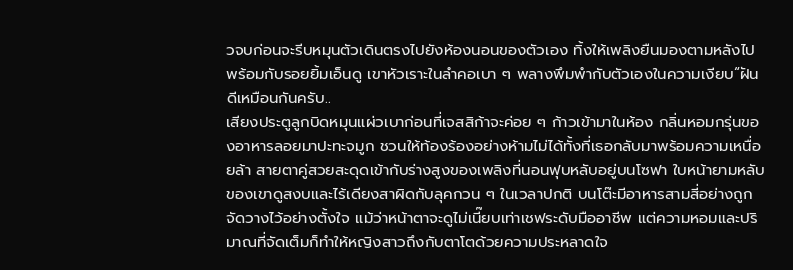วจบก่อนจะรีบหมุนตัวเดินตรงไปยังห้องนอนของตัวเอง ทิ้งให้เพลิงยืนมองตามหลังไปพร้อมกับรอยยิ้มเอ็นดู เขาหัวเราะในลำคอเบา ๆ พลางพึมพำกับตัวเองในความเงียบ“ฝันดีเหมือนกันครับ..
เสียงประตูลูกบิดหมุนแผ่วเบาก่อนที่เจสสิก้าจะค่อย ๆ ก้าวเข้ามาในห้อง กลิ่นหอมกรุ่นของอาหารลอยมาปะทะจมูก ชวนให้ท้องร้องอย่างห้ามไม่ได้ทั้งที่เธอกลับมาพร้อมความเหนื่อยล้า สายตาคู่สวยสะดุดเข้ากับร่างสูงของเพลิงที่นอนฟุบหลับอยู่บนโซฟา ใบหน้ายามหลับของเขาดูสงบและไร้เดียงสาผิดกับลุคกวน ๆ ในเวลาปกติ บนโต๊ะมีอาหารสามสี่อย่างถูกจัดวางไว้อย่างตั้งใจ แม้ว่าหน้าตาจะดูไม่เนี๊ยบเท่าเชฟระดับมืออาชีพ แต่ความหอมและปริมาณที่จัดเต็มก็ทำให้หญิงสาวถึงกับตาโตด้วยความประหลาดใจ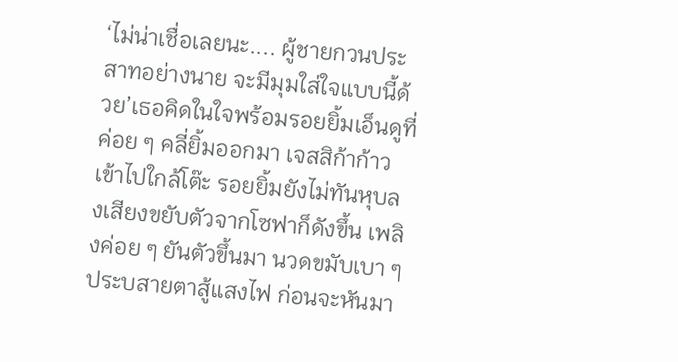‘ไม่น่าเชื่อเลยนะ.... ผู้ชายกวนประสาทอย่างนาย จะมีมุมใส่ใจแบบนี้ด้วย’เธอคิดในใจพร้อมรอยยิ้มเอ็นดูที่ค่อย ๆ คลี่ยิ้มออกมา เจสสิก้าก้าวเข้าไปใกล้โต๊ะ รอยยิ้มยังไม่ทันหุบลงเสียงขยับตัวจากโซฟาก็ดังขึ้น เพลิงค่อย ๆ ยันตัวขึ้นมา นวดขมับเบา ๆ ประบสายตาสู้แสงไฟ ก่อนจะหันมา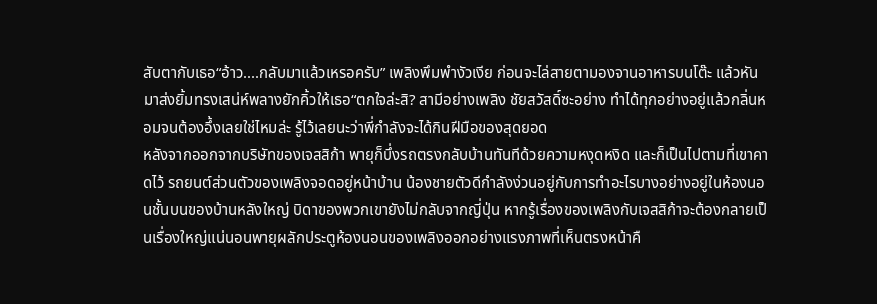สับตากับเธอ“อ้าว....กลับมาแล้วเหรอครับ” เพลิงพึมพำงัวเงีย ก่อนจะไล่สายตามองจานอาหารบนโต๊ะ แล้วหันมาส่งยิ้มทรงเสน่ห์พลางยักคิ้วให้เธอ“ตกใจล่ะสิ? สามีอย่างเพลิง ชัยสวัสดิ์ซะอย่าง ทำได้ทุกอย่างอยู่แล้วกลิ่นหอมจนต้องอึ้งเลยใช่ไหมล่ะ รู้ไว้เลยนะว่าพี่กำลังจะได้กินฝีมือของสุดยอด
หลังจากออกจากบริษัทของเจสสิก้า พายุก็บึ่งรถตรงกลับบ้านทันทีด้วยความหงุดหงิด และก็เป็นไปตามที่เขาคาดไว้ รถยนต์ส่วนตัวของเพลิงจอดอยู่หน้าบ้าน น้องชายตัวดีกำลังง่วนอยู่กับการทำอะไรบางอย่างอยู่ในห้องนอนชั้นบนของบ้านหลังใหญ่ บิดาของพวกเขายังไม่กลับจากญี่ปุ่น หากรู้เรื่องของเพลิงกับเจสสิก้าจะต้องกลายเป็นเรื่องใหญ่แน่นอนพายุผลักประตูห้องนอนของเพลิงออกอย่างแรงภาพที่เห็นตรงหน้าคื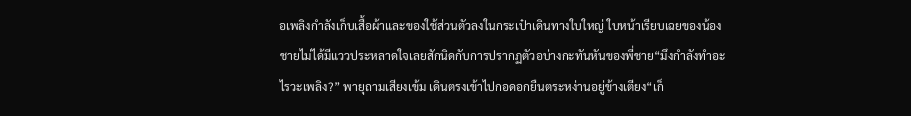อเพลิงกำลังเก็บเสื้อผ้าและของใช้ส่วนตัวลงในกระเป๋าเดินทางใบใหญ่ ใบหน้าเรียบเฉยของน้องชายไม่ได้มีแววประหลาดใจเลยสักนิดกับการปรากฏตัวอบ่างกะทันหันของพี่ชาย“มึงกำลังทำอะไรวะเพลิง?” พายุถามเสียงเข้ม เดินตรงเข้าไปกอดอกยืนตระหง่านอยู่ข้างเตียง“เก็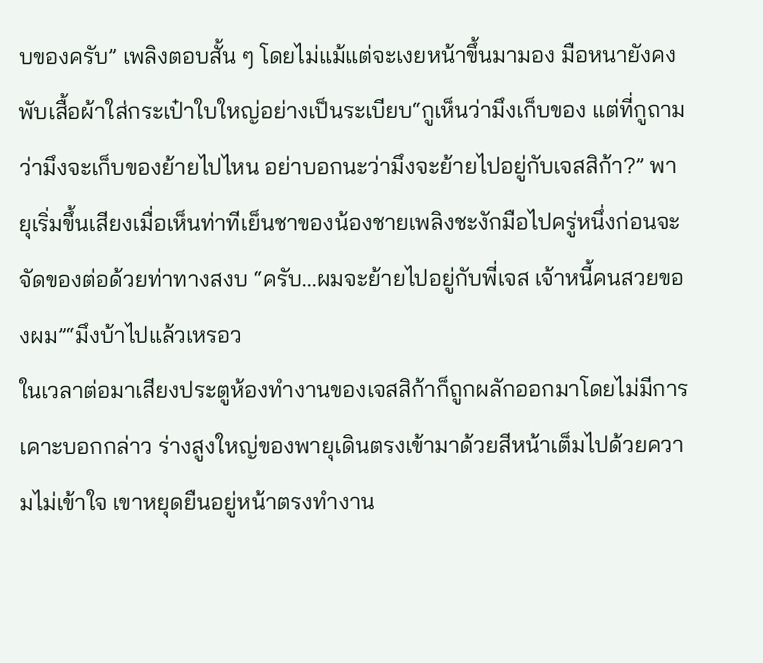บของครับ” เพลิงตอบสั้น ๆ โดยไม่แม้แต่จะเงยหน้าขึ้นมามอง มือหนายังคงพับเสื้อผ้าใส่กระเป๋าใบใหญ่อย่างเป็นระเบียบ“กูเห็นว่ามึงเก็บของ แต่ที่กูถามว่ามึงจะเก็บของย้ายไปไหน อย่าบอกนะว่ามึงจะย้ายไปอยู่กับเจสสิก้า?” พายุเริ่มขึ้นเสียงเมื่อเห็นท่าทีเย็นชาของน้องชายเพลิงชะงักมือไปครู่หนึ่งก่อนจะจัดของต่อด้วยท่าทางสงบ “ครับ...ผมจะย้ายไปอยู่กับพี่เจส เจ้าหนี้คนสวยของผม”“มึงบ้าไปแล้วเหรอว
ในเวลาต่อมาเสียงประตูห้องทำงานของเจสสิก้าก็ถูกผลักออกมาโดยไม่มีการเคาะบอกกล่าว ร่างสูงใหญ่ของพายุเดินตรงเข้ามาด้วยสีหน้าเต็มไปด้วยความไม่เข้าใจ เขาหยุดยืนอยู่หน้าตรงทำงาน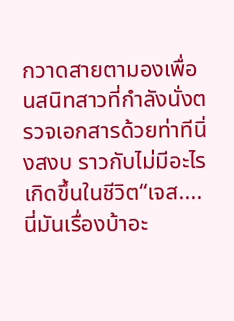กวาดสายตามองเพื่อนสนิทสาวที่กำลังนั่งตรวจเอกสารด้วยท่าทีนิ่งสงบ ราวกับไม่มีอะไรเกิดขึ้นในชีวิต“เจส....นี่มันเรื่องบ้าอะ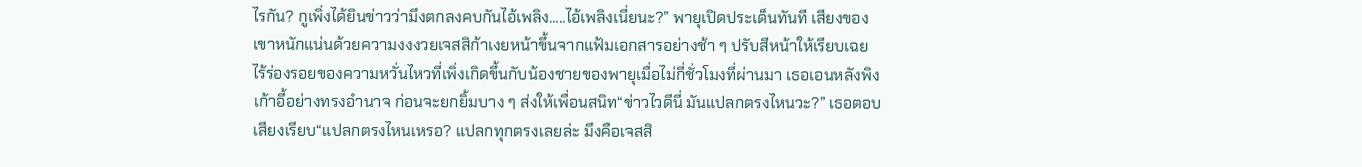ไรกัน? กูเพิ่งได้ยินข่าวว่ามึงตกลงคบกันไอ้เพลิง.....ไอ้เพลิงเนี่ยนะ?” พายุเปิดประเด็นทันที เสียงของเขาหนักแน่นด้วยความงงงวยเจสสิก้าเงยหน้าขึ้นจากแฟ้มเอกสารอย่างช้า ๆ ปรับสีหน้าให้เรียบเฉย ไร้ร่องรอยของความหวั่นไหวที่เพิ่งเกิดขึ้นกับน้องชายของพายุเมื่อไม่กี่ชั่วโมงที่ผ่านมา เธอเอนหลังพิงเก้าอี้อย่างทรงอำนาจ ก่อนจะยกยิ้มบาง ๆ ส่งให้เพื่อนสนิท“ข่าวไวดีนี่ มันแปลกตรงไหนวะ?” เธอตอบเสียงเรียบ“แปลกตรงไหนเหรอ? แปลกทุกตรงเลยล่ะ มึงคือเจสสิ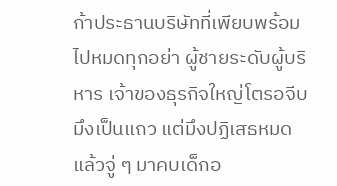ก้าประธานบริษัทที่เพียบพร้อมไปหมดทุกอย่า ผู้ชายระดับผู้บริหาร เจ้าของธุรกิจใหญ่โตรอจีบมึงเป็นแถว แต่มึงปฏิเสธหมด แล้วจู่ ๆ มาคบเด็กอ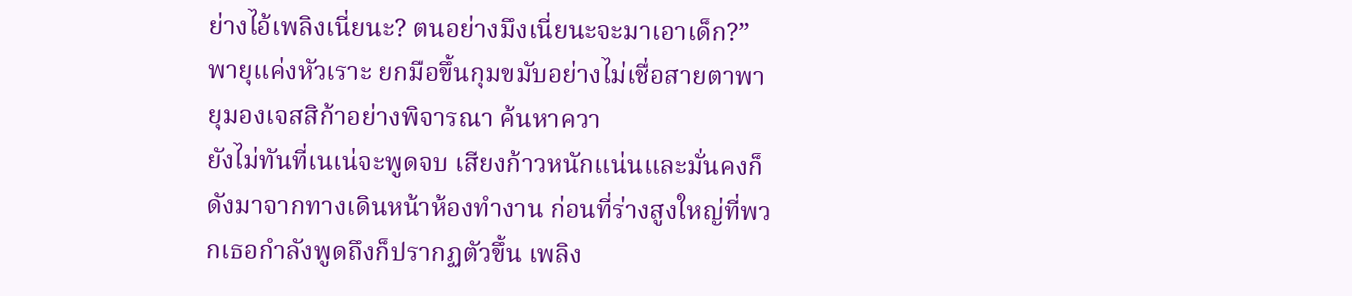ย่างไอ้เพลิงเนี่ยนะ? ตนอย่างมึงเนี่ยนะจะมาเอาเด็ก?” พายุแค่งหัวเราะ ยกมือขึ้นกุมขมับอย่างไม่เชื่อสายตาพายุมองเจสสิก้าอย่างพิจารณา ค้นหาควา
ยังไม่ทันที่เนเน่จะพูดจบ เสียงก้าวหนักแน่นและมั่นคงก็ดังมาจากทางเดินหน้าห้องทำงาน ก่อนที่ร่างสูงใหญ่ที่พวกเธอกำลังพูดถึงก็ปรากฏตัวขึ้น เพลิง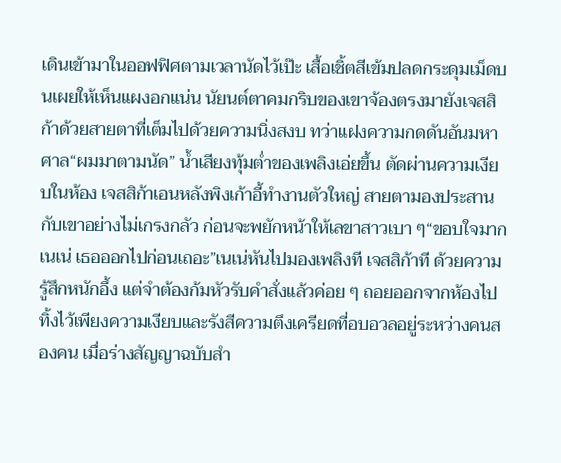เดินเข้ามาในออฟฟิศตามเวลานัดไว้เป๊ะ เสื้อเชิ้ตสีเข้มปลดกระดุมเม็ดบนเผยให้เห็นแผงอกแน่น นัยนต์ตาคมกริบของเขาจ้องตรงมายังเจสสิก้าด้วยสายตาที่เต็มไปด้วยความนิ่งสงบ ทว่าแฝงความกดดันอันมหาศาล“ผมมาตามนัด” น้ำเสียงทุ้มต่ำของเพลิงเอ่ยขึ้น ตัดผ่านความเงียบในห้อง เจสสิก้าเอนหลังพิงเก้าอี้ทำงานตัวใหญ่ สายตามองประสานกับเขาอย่างไม่เกรงกลัว ก่อนจะพยักหน้าให้เลขาสาวเบา ๆ“ขอบใจมากเนเน่ เธอออกไปก่อนเถอะ”เนเน่หันไปมองเพลิงที เจสสิก้าที ด้วยความรู้สึกหนักอึ้ง แต่จำต้องก้มหัวรับคำสั่งแล้วค่อย ๆ ถอยออกจากห้องไป ทิ้งไว้เพียงความเงียบและรังสีความตึงเครียดที่อบอวลอยู่ระหว่างคนสองคน เมื่อร่างสัญญาฉบับสำ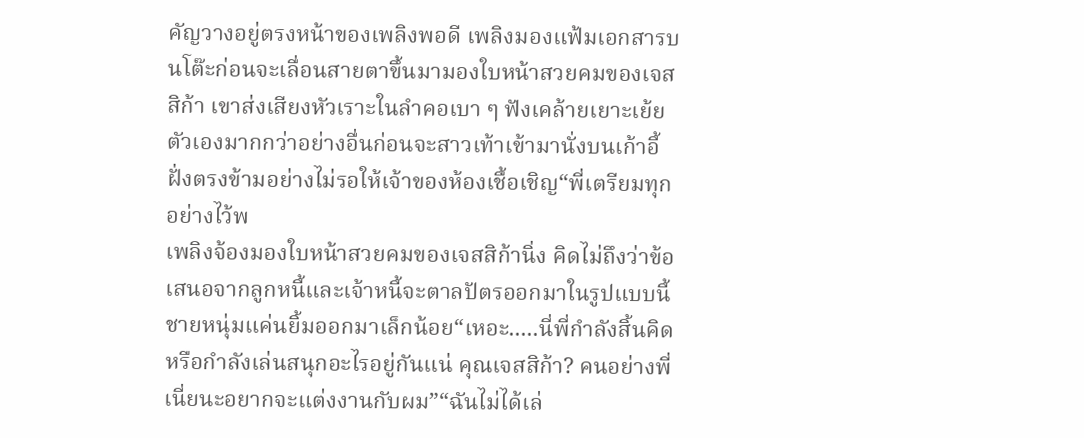คัญวางอยู่ตรงหน้าของเพลิงพอดี เพลิงมองแฟ้มเอกสารบนโต๊ะก่อนจะเลื่อนสายตาขึ้นมามองใบหน้าสวยคมของเจสสิก้า เขาส่งเสียงหัวเราะในลำคอเบา ๆ ฟังเคล้ายเยาะเย้ยตัวเองมากกว่าอย่างอื่นก่อนจะสาวเท้าเข้ามานั่งบนเก้าอี้ฝั่งตรงข้ามอย่างไม่รอให้เจ้าของห้องเชื้อเชิญ“พี่เตรียมทุกอย่างไว้พ
เพลิงจ้องมองใบหน้าสวยคมของเจสสิก้านิ่ง คิดไม่ถึงว่าข้อเสนอจากลูกหนี้และเจ้าหนี้จะตาลปัตรออกมาในรูปแบบนี้ ชายหนุ่มแค่นยิ้มออกมาเล็กน้อย“เหอะ.....นี่พี่กำลังสิ้นคิดหรือกำลังเล่นสนุกอะไรอยู่กันแน่ คุณเจสสิก้า? คนอย่างพี่เนี่ยนะอยากจะแต่งงานกับผม”“ฉันไม่ได้เล่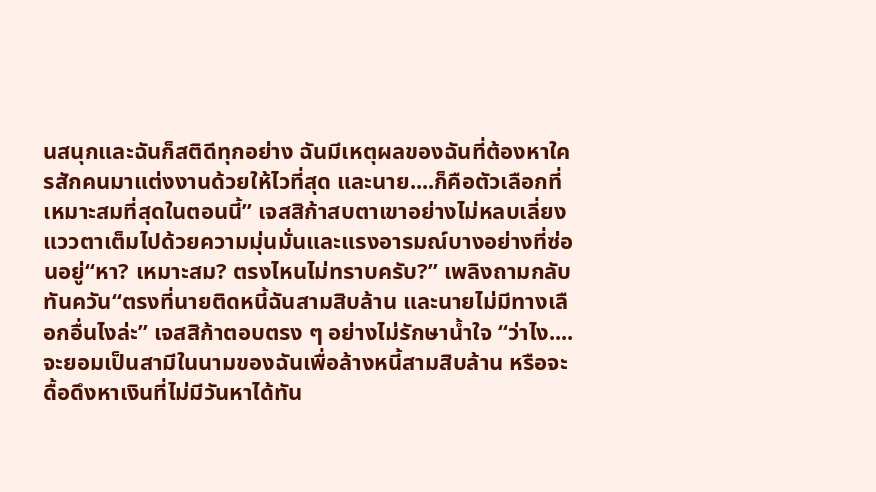นสนุกและฉันก็สติดีทุกอย่าง ฉันมีเหตุผลของฉันที่ต้องหาใครสักคนมาแต่งงานด้วยให้ไวที่สุด และนาย....ก็คือตัวเลือกที่เหมาะสมที่สุดในตอนนี้” เจสสิก้าสบตาเขาอย่างไม่หลบเลี่ยง แววตาเต็มไปด้วยความมุ่นมั่นและแรงอารมณ์บางอย่างที่ซ่อนอยู่“หา? เหมาะสม? ตรงไหนไม่ทราบครับ?” เพลิงถามกลับทันควัน“ตรงที่นายติดหนี้ฉันสามสิบล้าน และนายไม่มีทางเลือกอื่นไงล่ะ” เจสสิก้าตอบตรง ๆ อย่างไม่รักษาน้ำใจ “ว่าไง....จะยอมเป็นสามีในนามของฉันเพื่อล้างหนี้สามสิบล้าน หรือจะดื้อดึงหาเงินที่ไม่มีวันหาได้ทัน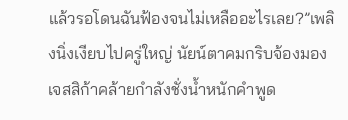แล้วรอโดนฉันฟ้องจนไม่เหลืออะไรเลย?”เพลิงนิ่งเงียบไปครู่ใหญ่ นัยน์ตาคมกริบจ้องมองเจสสิก้าคล้ายกำลังชั่งน้ำหนักคำพูด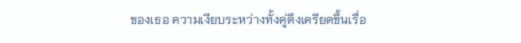ของเธอ ความเงียบระหว่างทั้งคู่ตึงเครียดขึ้นเรื่อ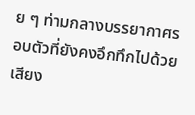ย ๆ ท่ามกลางบรรยากาศรอบตัวที่ยังคงอึกทึกไปด้วยเสียง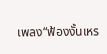เพลง“ฟ้องงั้นเหร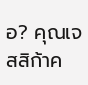อ? คุณเจสสิก้าค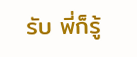รับ พี่ก็รู้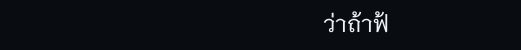ว่าถ้าฟ้